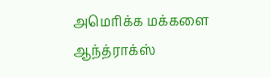அமெரிக்க மக்களை ஆந்த்ராக்ஸ்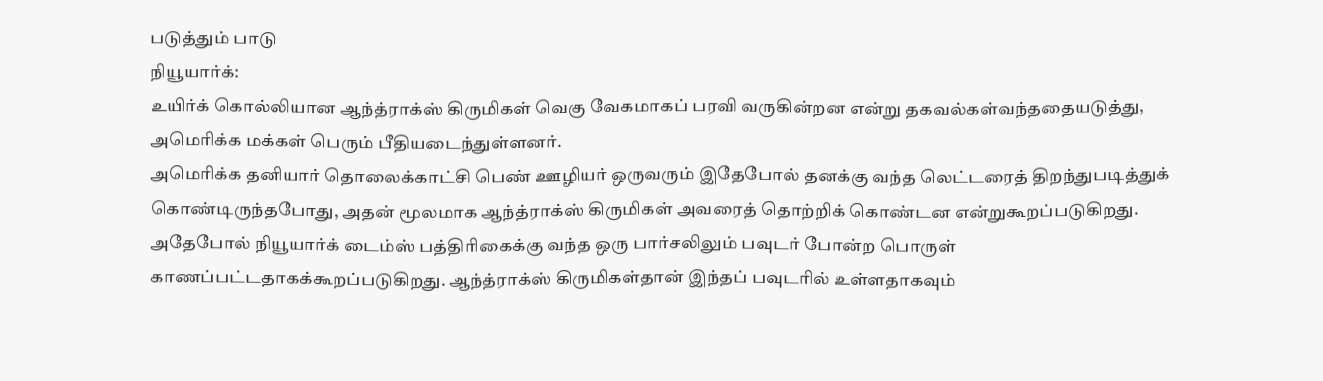படுத்தும் பாடு
நியூயார்க்:
உயிர்க் கொல்லியான ஆந்த்ராக்ஸ் கிருமிகள் வெகு வேகமாகப் பரவி வருகின்றன என்று தகவல்கள்வந்ததையடுத்து, அமெரிக்க மக்கள் பெரும் பீதியடைந்துள்ளனர்.
அமெரிக்க தனியார் தொலைக்காட்சி பெண் ஊழியர் ஒருவரும் இதேபோல் தனக்கு வந்த லெட்டரைத் திறந்துபடித்துக் கொண்டிருந்தபோது, அதன் மூலமாக ஆந்த்ராக்ஸ் கிருமிகள் அவரைத் தொற்றிக் கொண்டன என்றுகூறப்படுகிறது.
அதேபோல் நியூயார்க் டைம்ஸ் பத்திரிகைக்கு வந்த ஒரு பார்சலிலும் பவுடர் போன்ற பொருள் காணப்பட்டதாகக்கூறப்படுகிறது. ஆந்த்ராக்ஸ் கிருமிகள்தான் இந்தப் பவுடரில் உள்ளதாகவும்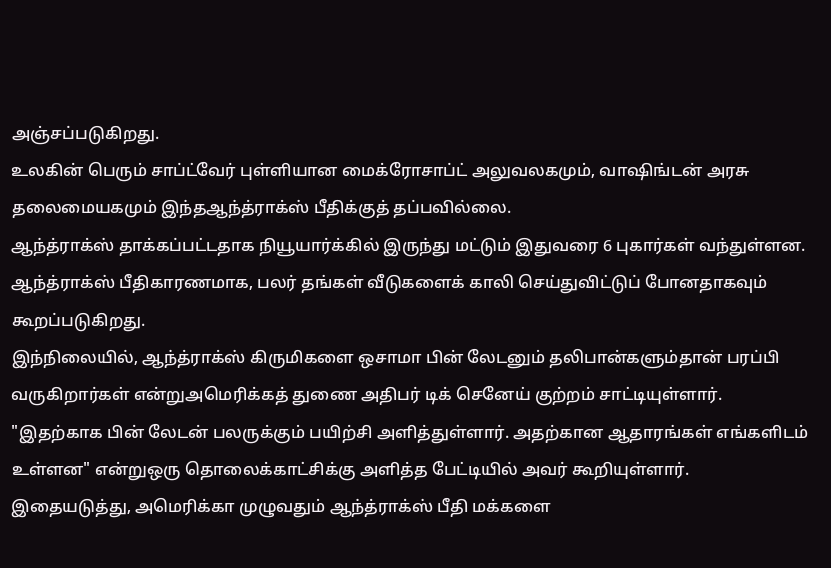அஞ்சப்படுகிறது.
உலகின் பெரும் சாப்ட்வேர் புள்ளியான மைக்ரோசாப்ட் அலுவலகமும், வாஷிங்டன் அரசு தலைமையகமும் இந்தஆந்த்ராக்ஸ் பீதிக்குத் தப்பவில்லை.
ஆந்த்ராக்ஸ் தாக்கப்பட்டதாக நியூயார்க்கில் இருந்து மட்டும் இதுவரை 6 புகார்கள் வந்துள்ளன. ஆந்த்ராக்ஸ் பீதிகாரணமாக, பலர் தங்கள் வீடுகளைக் காலி செய்துவிட்டுப் போனதாகவும் கூறப்படுகிறது.
இந்நிலையில், ஆந்த்ராக்ஸ் கிருமிகளை ஒசாமா பின் லேடனும் தலிபான்களும்தான் பரப்பி வருகிறார்கள் என்றுஅமெரிக்கத் துணை அதிபர் டிக் செனேய் குற்றம் சாட்டியுள்ளார்.
"இதற்காக பின் லேடன் பலருக்கும் பயிற்சி அளித்துள்ளார். அதற்கான ஆதாரங்கள் எங்களிடம் உள்ளன" என்றுஒரு தொலைக்காட்சிக்கு அளித்த பேட்டியில் அவர் கூறியுள்ளார்.
இதையடுத்து, அமெரிக்கா முழுவதும் ஆந்த்ராக்ஸ் பீதி மக்களை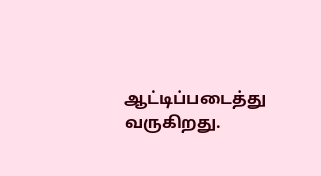ஆட்டிப்படைத்து வருகிறது.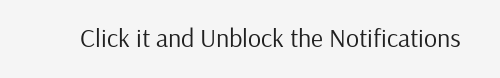Click it and Unblock the Notifications